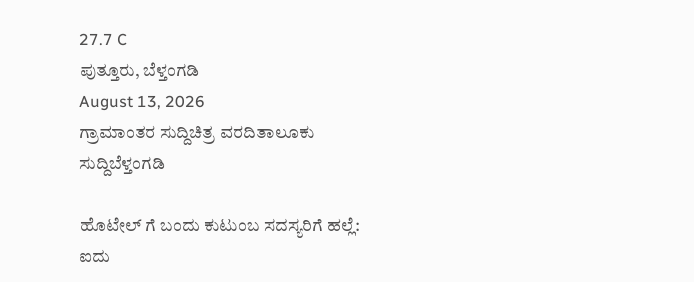27.7 C
ಪುತ್ತೂರು, ಬೆಳ್ತಂಗಡಿ
August 13, 2026
ಗ್ರಾಮಾಂತರ ಸುದ್ದಿಚಿತ್ರ ವರದಿತಾಲೂಕು ಸುದ್ದಿಬೆಳ್ತಂಗಡಿ

ಹೊಟೇಲ್ ಗೆ ಬಂದು ಕುಟುಂಬ ಸದಸ್ಯರಿಗೆ ಹಲ್ಲೆ: ಐದು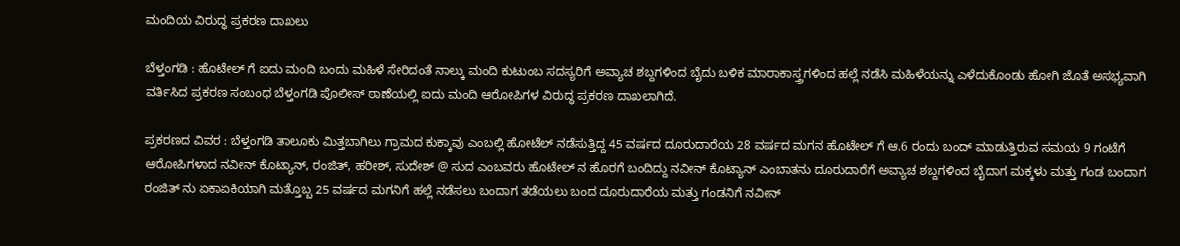ಮಂದಿಯ ವಿರುದ್ಧ ಪ್ರಕರಣ ದಾಖಲು

ಬೆಳ್ತಂಗಡಿ : ಹೊಟೇಲ್ ಗೆ ಐದು ಮಂದಿ ಬಂದು ಮಹಿಳೆ ಸೇರಿದಂತೆ ನಾಲ್ಕು ಮಂದಿ ಕುಟುಂಬ ಸದಸ್ಯರಿಗೆ ಅವ್ಯಾಚ ಶಬ್ದಗಳಿಂದ ಬೈದು ಬಳಿಕ ಮಾರಾಕಾಸ್ತ್ರಗಳಿಂದ ಹಲ್ಲೆ ನಡೆಸಿ ಮಹಿಳೆಯನ್ನು ಎಳೆದುಕೊಂಡು ಹೋಗಿ ಜೊತೆ ಅಸಭ್ಯವಾಗಿ ವರ್ತಿಸಿದ ಪ್ರಕರಣ ಸಂಬಂಧ ಬೆಳ್ತಂಗಡಿ ಪೊಲೀಸ್ ಠಾಣೆಯಲ್ಲಿ ಐದು ಮಂದಿ ಆರೋಪಿಗಳ ವಿರುದ್ಧ ಪ್ರಕರಣ ದಾಖಲಾಗಿದೆ.

ಪ್ರಕರಣದ ವಿವರ : ಬೆಳ್ತಂಗಡಿ ತಾಲೂಕು ಮಿತ್ತಬಾಗಿಲು ಗ್ರಾಮದ ಕುಕ್ಕಾವು ಎಂಬಲ್ಲಿ ಹೋಟೆಲ್ ನಡೆಸುತ್ತಿದ್ದ 45 ವರ್ಷದ ದೂರುದಾರೆಯ 28 ವರ್ಷದ ಮಗನ ಹೊಟೇಲ್ ಗೆ ಆ.6 ರಂದು ಬಂದ್ ಮಾಡುತ್ತಿರುವ ಸಮಯ 9 ಗಂಟೆಗೆ ಆರೋಪಿಗಳಾದ ನವೀನ್ ಕೊಟ್ಯಾನ್, ರಂಜಿತ್, ಹರೀಶ್, ಸುದೇಶ್ @ ಸುದ ಎಂಬವರು ಹೊಟೇಲ್ ನ ಹೊರಗೆ ಬಂದಿದ್ದು ನವೀನ್ ಕೊಟ್ಯಾನ್ ಎಂಬಾತನು ದೂರುದಾರೆಗೆ ಅವ್ಯಾಚ ಶಬ್ದಗಳಿಂದ ಬೈದಾಗ ಮಕ್ಕಳು ಮತ್ತು ಗಂಡ ಬಂದಾಗ ರಂಜಿತ್ ನು ಏಕಾಏಕಿಯಾಗಿ ಮತ್ತೊಬ್ಬ 25 ವರ್ಷದ ಮಗನಿಗೆ ಹಲ್ಲೆ ನಡೆಸಲು ಬಂದಾಗ ತಡೆಯಲು ಬಂದ ದೂರುದಾರೆಯ ಮತ್ತು ಗಂಡನಿಗೆ ನವೀನ್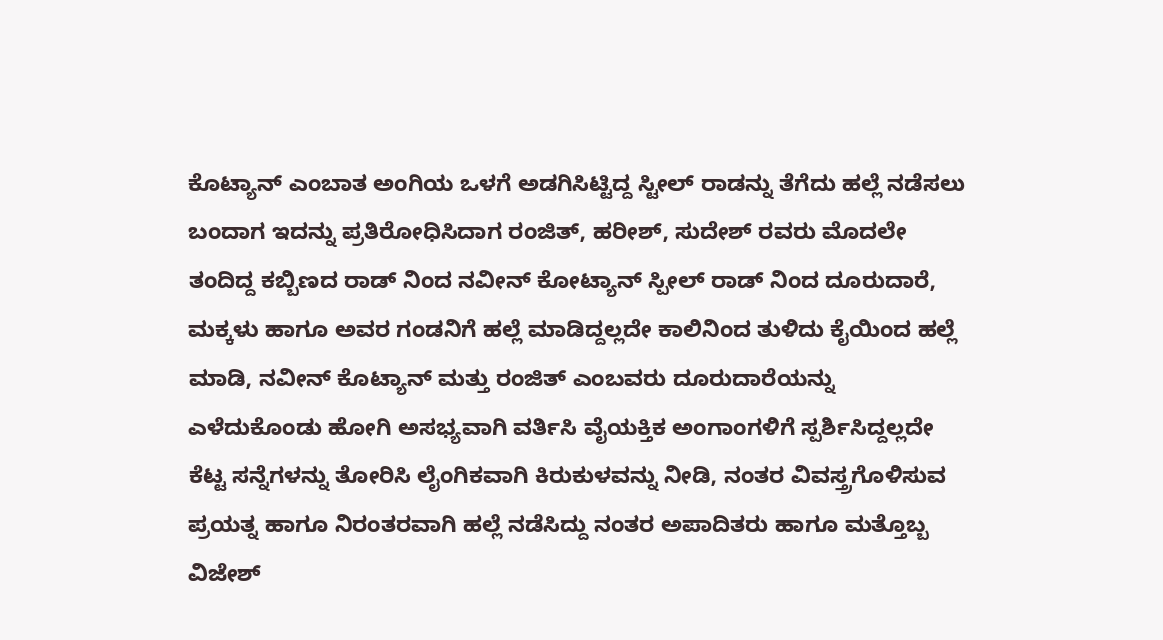ಕೊಟ್ಯಾನ್ ಎಂಬಾತ ಅಂಗಿಯ ಒಳಗೆ ಅಡಗಿಸಿಟ್ಟಿದ್ದ ಸ್ಟೀಲ್ ರಾಡನ್ನು ತೆಗೆದು ಹಲ್ಲೆ ನಡೆಸಲು ಬಂದಾಗ ಇದನ್ನು ಪ್ರತಿರೋಧಿಸಿದಾಗ ರಂಜಿತ್, ಹರೀಶ್, ಸುದೇಶ್ ರವರು ಮೊದಲೇ ತಂದಿದ್ದ ಕಬ್ಬಿಣದ ರಾಡ್ ನಿಂದ ನವೀನ್ ಕೋಟ್ಯಾನ್ ಸ್ಪೀಲ್ ರಾಡ್ ನಿಂದ ದೂರುದಾರೆ, ಮಕ್ಕಳು ಹಾಗೂ ಅವರ ಗಂಡನಿಗೆ ಹಲ್ಲೆ ಮಾಡಿದ್ದಲ್ಲದೇ ಕಾಲಿನಿಂದ ತುಳಿದು ಕೈಯಿಂದ ಹಲ್ಲೆ ಮಾಡಿ, ನವೀನ್ ಕೊಟ್ಯಾನ್ ಮತ್ತು ರಂಜಿತ್ ಎಂಬವರು ದೂರುದಾರೆಯನ್ನು ಎಳೆದುಕೊಂಡು ಹೋಗಿ ಅಸಭ್ಯವಾಗಿ ವರ್ತಿಸಿ ವೈಯಕ್ತಿಕ ಅಂಗಾಂಗಳಿಗೆ ಸ್ಪರ್ಶಿಸಿದ್ದಲ್ಲದೇ ಕೆಟ್ಟ ಸನ್ನೆಗಳನ್ನು ತೋರಿಸಿ ಲೈಂಗಿಕವಾಗಿ ಕಿರುಕುಳವನ್ನು ನೀಡಿ, ನಂತರ ವಿವಸ್ತ್ರಗೊಳಿಸುವ ಪ್ರಯತ್ನ ಹಾಗೂ ನಿರಂತರವಾಗಿ ಹಲ್ಲೆ ನಡೆಸಿದ್ದು ನಂತರ ಅಪಾದಿತರು ಹಾಗೂ ಮತ್ತೊಬ್ಬ ವಿಜೇಶ್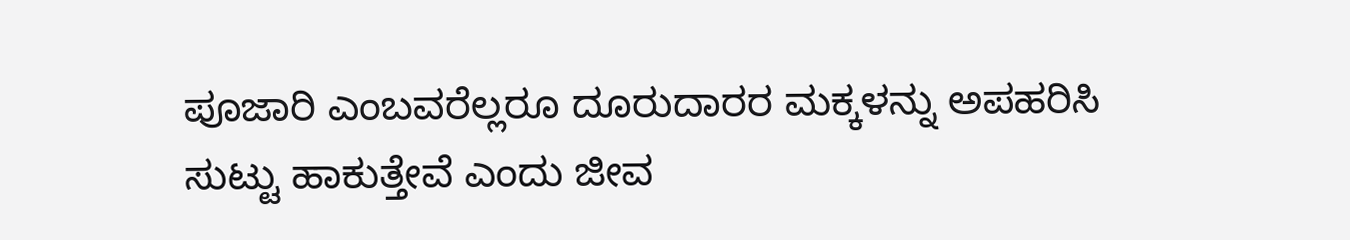ಪೂಜಾರಿ ಎಂಬವರೆಲ್ಲರೂ ದೂರುದಾರರ ಮಕ್ಕಳನ್ನು ಅಪಹರಿಸಿ ಸುಟ್ಟು ಹಾಕುತ್ತೇವೆ ಎಂದು ಜೀವ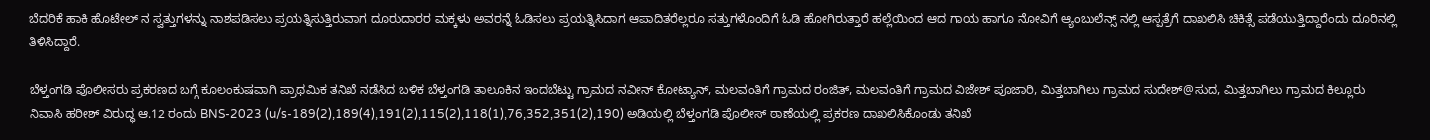ಬೆದರಿಕೆ ಹಾಕಿ ಹೊಟೇಲ್ ನ ಸ್ವತ್ತುಗಳನ್ನು ನಾಶಪಡಿಸಲು ಪ್ರಯತ್ನಿಸುತ್ತಿರುವಾಗ ದೂರುದಾರರ ಮಕ್ಕಳು ಅವರನ್ನೆ ಓಡಿಸಲು ಪ್ರಯತ್ನಿಸಿದಾಗ ಆಪಾದಿತರೆಲ್ಲರೂ ಸತ್ತುಗಳೊಂದಿಗೆ ಓಡಿ ಹೋಗಿರುತ್ತಾರೆ ಹಲ್ಲೆಯಿಂದ ಆದ ಗಾಯ ಹಾಗೂ ನೋವಿಗೆ ಆ್ಯಂಬುಲೆನ್ಸ್ ನಲ್ಲಿ ಆಸ್ಪತ್ರೆಗೆ ದಾಖಲಿಸಿ ಚಿಕಿತ್ಸೆ ಪಡೆಯುತ್ತಿದ್ದಾರೆಂದು ದೂರಿನಲ್ಲಿ ತಿಳಿಸಿದ್ದಾರೆ.

ಬೆಳ್ತಂಗಡಿ ಪೊಲೀಸರು ಪ್ರಕರಣದ ಬಗ್ಗೆ ಕೂಲಂಕುಷವಾಗಿ ಪ್ರಾಥಮಿಕ ತನಿಖೆ ನಡೆಸಿದ ಬಳಿಕ ಬೆಳ್ತಂಗಡಿ ತಾಲೂಕಿನ ಇಂದಬೆಟ್ಟು ಗ್ರಾಮದ ನವೀನ್ ಕೋಟ್ಯಾನ್, ಮಲವಂತಿಗೆ ಗ್ರಾಮದ ರಂಜಿತ್, ಮಲವಂತಿಗೆ ಗ್ರಾಮದ ವಿಜೇಶ್ ಪೂಜಾರಿ, ಮಿತ್ತಬಾಗಿಲು ಗ್ರಾಮದ ಸುದೇಶ್@ಸುದ, ಮಿತ್ತಬಾಗಿಲು ಗ್ರಾಮದ ಕಿಲ್ಲೂರು ನಿವಾಸಿ ಹರೀಶ್ ವಿರುದ್ಧ ಆ.12 ರಂದು BNS-2023 (u/s-189(2),189(4),191(2),115(2),118(1),76,352,351(2),190) ಅಡಿಯಲ್ಲಿ ಬೆಳ್ತಂಗಡಿ ಪೊಲೀಸ್ ಠಾಣೆಯಲ್ಲಿ ಪ್ರಕರಣ ದಾಖಲಿಸಿಕೊಂಡು ತನಿಖೆ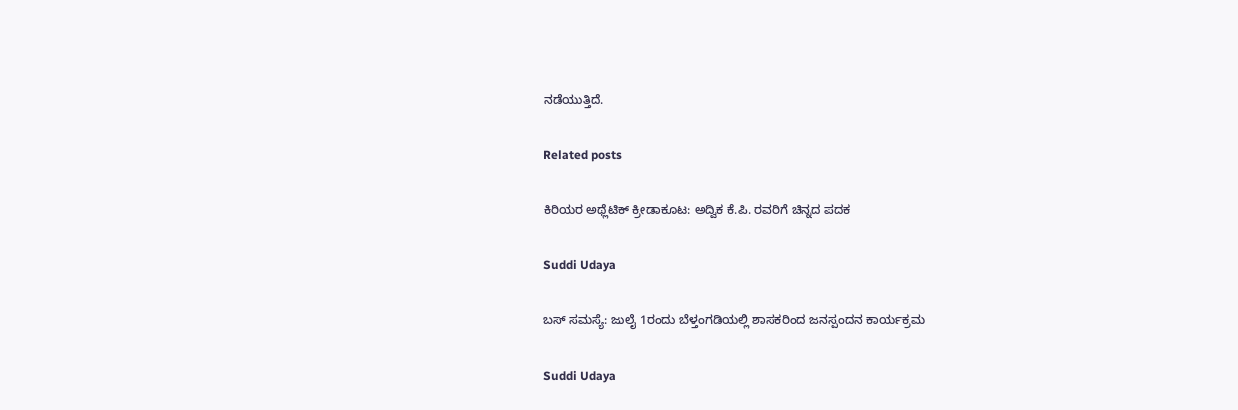ನಡೆಯುತ್ತಿದೆ.

Related posts

ಕಿರಿಯರ ಅಥ್ಲೆಟಿಕ್ ಕ್ರೀಡಾಕೂಟ: ಅದ್ವಿಕ ಕೆ.ಪಿ. ರವರಿಗೆ ಚಿನ್ನದ ಪದಕ

Suddi Udaya

ಬಸ್ ಸಮಸ್ಯೆ: ಜುಲೈ 1ರಂದು ಬೆಳ್ತಂಗಡಿಯಲ್ಲಿ ಶಾಸಕರಿಂದ ಜನಸ್ಪಂದನ ಕಾರ್ಯಕ್ರಮ

Suddi Udaya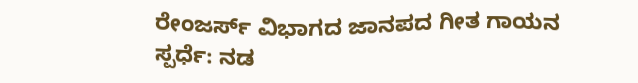ರೇಂಜರ್ಸ್ ವಿಭಾಗದ ಜಾನಪದ ಗೀತ ಗಾಯನ ಸ್ಪರ್ಧೆ: ನಡ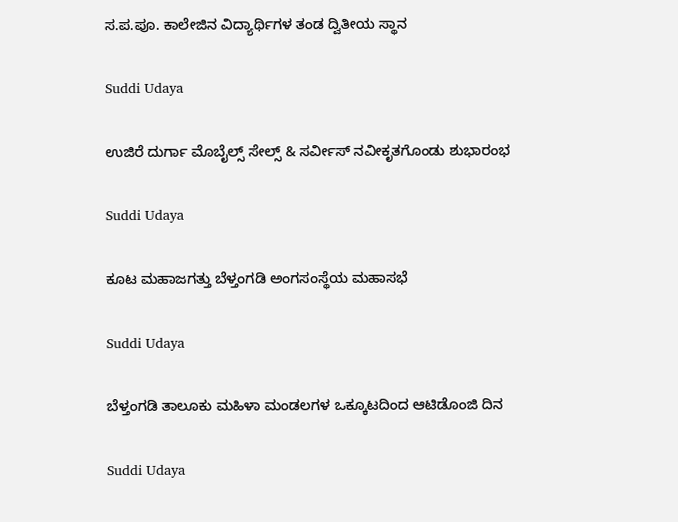ಸ.ಪ.ಪೂ. ಕಾಲೇಜಿನ ವಿದ್ಯಾರ್ಥಿಗಳ ತಂಡ ದ್ವಿತೀಯ ಸ್ಥಾನ

Suddi Udaya

ಉಜಿರೆ ದುರ್ಗಾ ಮೊಬೈಲ್ಸ್ ಸೇಲ್ಸ್ & ಸರ್ವೀಸ್ ನವೀಕೃತಗೊಂಡು ಶುಭಾರಂಭ

Suddi Udaya

ಕೂಟ ಮಹಾಜಗತ್ತು ಬೆಳ್ತಂಗಡಿ ಅಂಗಸಂಸ್ಥೆಯ ಮಹಾಸಭೆ

Suddi Udaya

ಬೆಳ್ತಂಗಡಿ ತಾಲೂಕು ಮಹಿಳಾ ಮಂಡಲಗಳ ಒಕ್ಕೂಟದಿಂದ ಆಟಿಡೊಂಜಿ ದಿನ

Suddi Udaya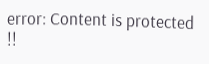error: Content is protected !!